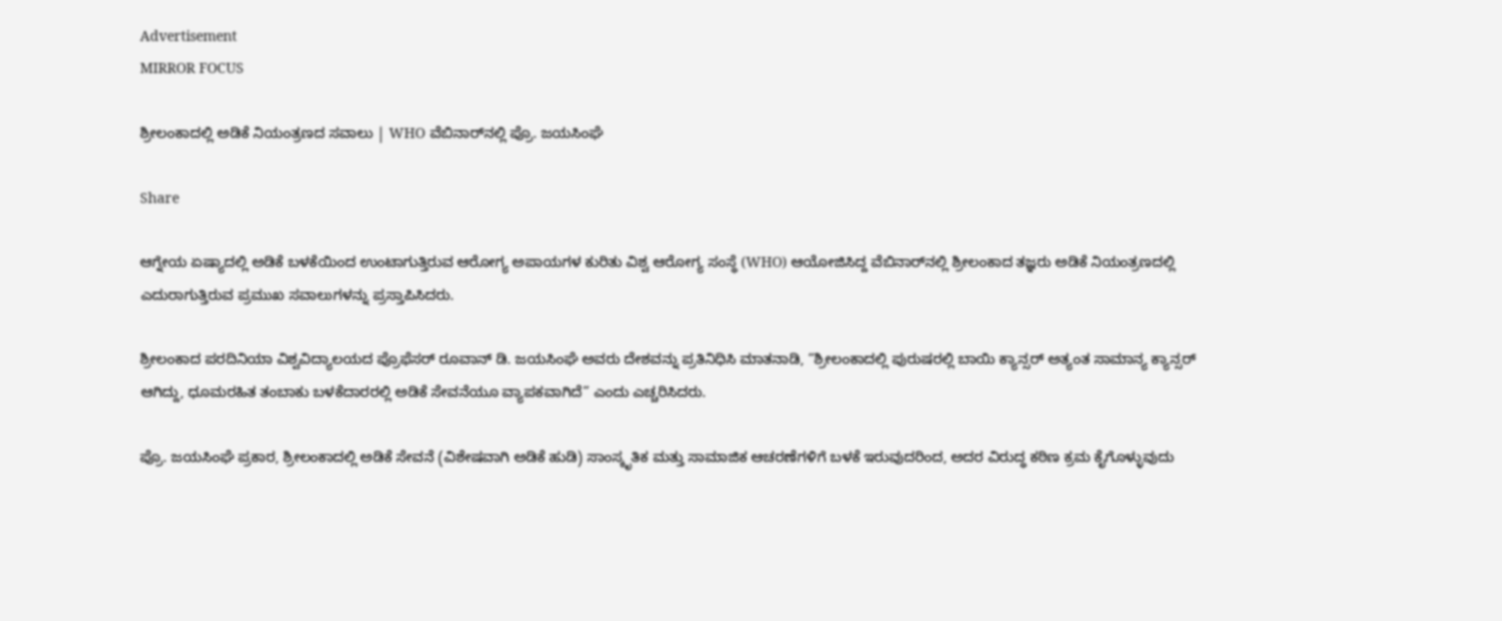Advertisement
MIRROR FOCUS

ಶ್ರೀಲಂಕಾದಲ್ಲಿ ಅಡಿಕೆ ನಿಯಂತ್ರಣದ ಸವಾಲು | WHO ವೆಬಿನಾರ್‌ನಲ್ಲಿ ಪ್ರೊ. ಜಯಸಿಂಘೆ

Share

ಆಗ್ನೇಯ ಏಷ್ಯಾದಲ್ಲಿ ಅಡಿಕೆ ಬಳಕೆಯಿಂದ ಉಂಟಾಗುತ್ತಿರುವ ಆರೋಗ್ಯ ಅಪಾಯಗಳ ಕುರಿತು ವಿಶ್ವ ಆರೋಗ್ಯ ಸಂಸ್ಥೆ (WHO) ಆಯೋಜಿಸಿದ್ದ ವೆಬಿನಾರ್‌ನಲ್ಲಿ ಶ್ರೀಲಂಕಾದ ತಜ್ಞರು ಅಡಿಕೆ ನಿಯಂತ್ರಣದಲ್ಲಿ ಎದುರಾಗುತ್ತಿರುವ ಪ್ರಮುಖ ಸವಾಲುಗಳನ್ನು ಪ್ರಸ್ತಾಪಿಸಿದರು.

ಶ್ರೀಲಂಕಾದ ಪರದಿನಿಯಾ ವಿಶ್ವವಿದ್ಯಾಲಯದ ಪ್ರೊಫೆಸರ್ ರೂವಾನ್ ಡಿ. ಜಯಸಿಂಘೆ ಅವರು ದೇಶವನ್ನು ಪ್ರತಿನಿಧಿಸಿ ಮಾತನಾಡಿ, “ಶ್ರೀಲಂಕಾದಲ್ಲಿ ಪುರುಷರಲ್ಲಿ ಬಾಯಿ ಕ್ಯಾನ್ಸರ್ ಅತ್ಯಂತ ಸಾಮಾನ್ಯ ಕ್ಯಾನ್ಸರ್ ಆಗಿದ್ದು, ಧೂಮರಹಿತ ತಂಬಾಕು ಬಳಕೆದಾರರಲ್ಲಿ ಅಡಿಕೆ ಸೇವನೆಯೂ ವ್ಯಾಪಕವಾಗಿದೆ” ಎಂದು ಎಚ್ಚರಿಸಿದರು.

ಪ್ರೊ. ಜಯಸಿಂಘೆ ಪ್ರಕಾರ, ಶ್ರೀಲಂಕಾದಲ್ಲಿ ಅಡಿಕೆ ಸೇವನೆ (ವಿಶೇಷವಾಗಿ ಅಡಿಕೆ ಹುಡಿ) ಸಾಂಸ್ಕೃತಿಕ ಮತ್ತು ಸಾಮಾಜಿಕ ಆಚರಣೆಗಳಿಗೆ ಬಳಕೆ ಇರುವುದರಿಂದ, ಅದರ ವಿರುದ್ಧ ಕಠಿಣ ಕ್ರಮ ಕೈಗೊಳ್ಳುವುದು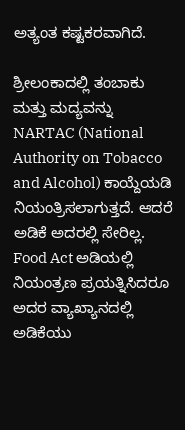ಅತ್ಯಂತ ಕಷ್ಟಕರವಾಗಿದೆ.

ಶ್ರೀಲಂಕಾದಲ್ಲಿ ತಂಬಾಕು ಮತ್ತು ಮದ್ಯವನ್ನು NARTAC (National Authority on Tobacco and Alcohol) ಕಾಯ್ದೆಯಡಿ ನಿಯಂತ್ರಿಸಲಾಗುತ್ತದೆ. ಆದರೆ ಅಡಿಕೆ ಅದರಲ್ಲಿ ಸೇರಿಲ್ಲ. Food Act ಅಡಿಯಲ್ಲಿ ನಿಯಂತ್ರಣ ಪ್ರಯತ್ನಿಸಿದರೂ ಅದರ ವ್ಯಾಖ್ಯಾನದಲ್ಲಿ ಅಡಿಕೆಯು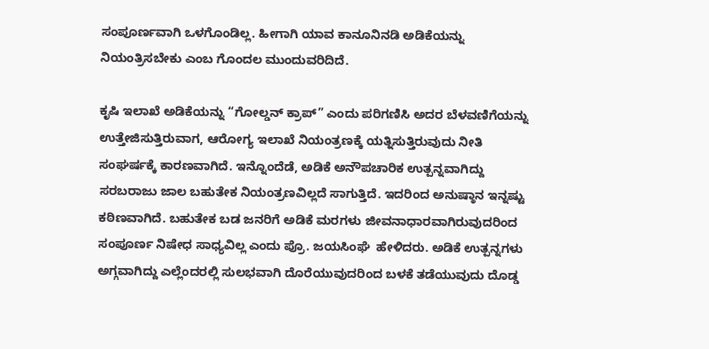ಸಂಪೂರ್ಣವಾಗಿ ಒಳಗೊಂಡಿಲ್ಲ. ಹೀಗಾಗಿ ಯಾವ ಕಾನೂನಿನಡಿ ಅಡಿಕೆಯನ್ನು ನಿಯಂತ್ರಿಸಬೇಕು ಎಂಬ ಗೊಂದಲ ಮುಂದುವರಿದಿದೆ.

ಕೃಷಿ ಇಲಾಖೆ ಅಡಿಕೆಯನ್ನು “ಗೋಲ್ಡನ್ ಕ್ರಾಪ್” ಎಂದು ಪರಿಗಣಿಸಿ ಅದರ ಬೆಳವಣಿಗೆಯನ್ನು ಉತ್ತೇಜಿಸುತ್ತಿರುವಾಗ, ಆರೋಗ್ಯ ಇಲಾಖೆ ನಿಯಂತ್ರಣಕ್ಕೆ ಯತ್ನಿಸುತ್ತಿರುವುದು ನೀತಿ ಸಂಘರ್ಷಕ್ಕೆ ಕಾರಣವಾಗಿದೆ. ಇನ್ನೊಂದೆಡೆ, ಅಡಿಕೆ ಅನೌಪಚಾರಿಕ ಉತ್ಪನ್ನವಾಗಿದ್ದು ಸರಬರಾಜು ಜಾಲ ಬಹುತೇಕ ನಿಯಂತ್ರಣವಿಲ್ಲದೆ ಸಾಗುತ್ತಿದೆ. ಇದರಿಂದ ಅನುಷ್ಠಾನ ಇನ್ನಷ್ಟು ಕಠಿಣವಾಗಿದೆ. ಬಹುತೇಕ ಬಡ ಜನರಿಗೆ ಅಡಿಕೆ ಮರಗಳು ಜೀವನಾಧಾರವಾಗಿರುವುದರಿಂದ ಸಂಪೂರ್ಣ ನಿಷೇಧ ಸಾಧ್ಯವಿಲ್ಲ ಎಂದು ಪ್ರೊ. ಜಯಸಿಂಘೆ  ಹೇಳಿದರು. ಅಡಿಕೆ ಉತ್ಪನ್ನಗಳು ಅಗ್ಗವಾಗಿದ್ದು ಎಲ್ಲೆಂದರಲ್ಲಿ ಸುಲಭವಾಗಿ ದೊರೆಯುವುದರಿಂದ ಬಳಕೆ ತಡೆಯುವುದು ದೊಡ್ಡ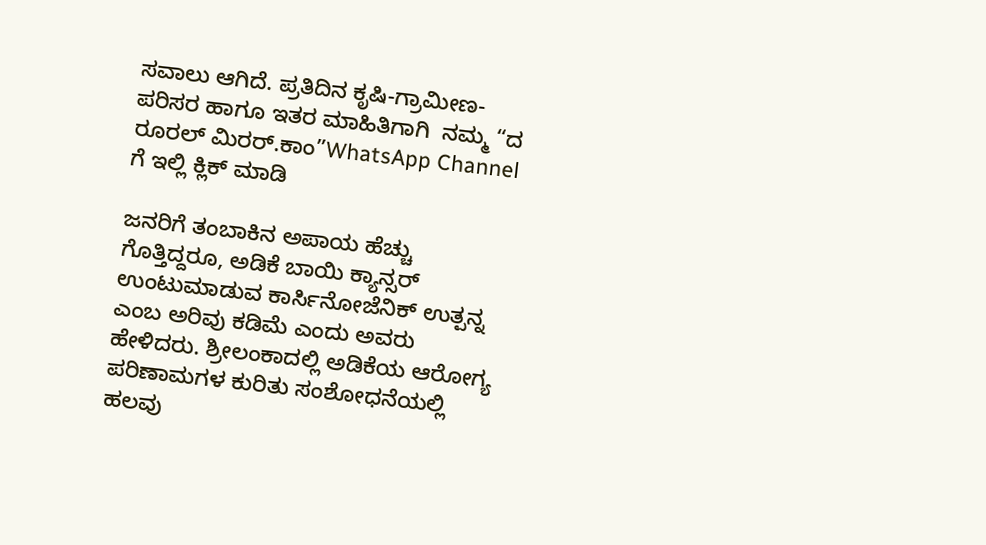ಸವಾಲು ಆಗಿದೆ. ಪ್ರತಿದಿನ ಕೃಷಿ-ಗ್ರಾಮೀಣ-ಪರಿಸರ ಹಾಗೂ ಇತರ ಮಾಹಿತಿಗಾಗಿ  ನಮ್ಮ “ದ ರೂರಲ್‌ ಮಿರರ್.ಕಾಂ”WhatsApp Channel  ಗೆ ಇಲ್ಲಿ ಕ್ಲಿಕ್‌ ಮಾಡಿ

ಜನರಿಗೆ ತಂಬಾಕಿನ ಅಪಾಯ ಹೆಚ್ಚು ಗೊತ್ತಿದ್ದರೂ, ಅಡಿಕೆ ಬಾಯಿ ಕ್ಯಾನ್ಸರ್ ಉಂಟುಮಾಡುವ ಕಾರ್ಸಿನೋಜೆನಿಕ್ ಉತ್ಪನ್ನ ಎಂಬ ಅರಿವು ಕಡಿಮೆ ಎಂದು ಅವರು ಹೇಳಿದರು. ಶ್ರೀಲಂಕಾದಲ್ಲಿ ಅಡಿಕೆಯ ಆರೋಗ್ಯ ಪರಿಣಾಮಗಳ ಕುರಿತು ಸಂಶೋಧನೆಯಲ್ಲಿ ಹಲವು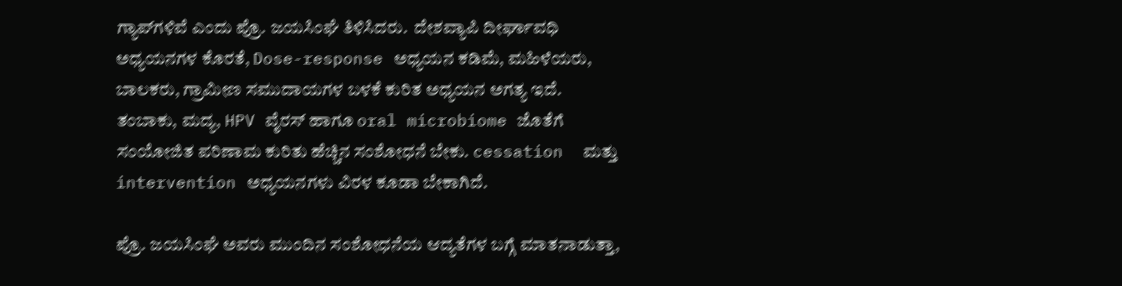ಗ್ಯಾಪ್‌ಗಳಿವೆ ಎಂದು ಪ್ರೊ. ಜಯಸಿಂಘೆ ತಿಳಿಸಿದರು.  ದೇಶವ್ಯಾಪಿ ದೀರ್ಘಾವಧಿ ಅಧ್ಯಯನಗಳ ಕೊರತೆ, Dose-response ಅಧ್ಯಯನ ಕಡಿಮೆ, ಮಹಿಳೆಯರು, ಬಾಲಕರು, ಗ್ರಾಮೀಣ ಸಮುದಾಯಗಳ ಬಳಕೆ ಕುರಿತ ಅಧ್ಯಯನ ಅಗತ್ಯ ಇದೆ. ತಂಬಾಕು, ಮದ್ಯ, HPV ವೈರಸ್ ಹಾಗೂ oral microbiome ಜೊತೆಗೆ ಸಂಯೋಜಿತ ಪರಿಣಾಮ ಕುರಿತು ಹೆಚ್ಚಿನ ಸಂಶೋಧನೆ ಬೇಕು. cessation  ಮತ್ತು intervention ಅಧ್ಯಯನಗಳು ವಿರಳ ಕೂಡಾ ಬೇಕಾಗಿದೆ.

ಪ್ರೊ. ಜಯಸಿಂಘೆ ಅವರು ಮುಂದಿನ ಸಂಶೋಧನೆಯ ಆದ್ಯತೆಗಳ ಬಗ್ಗೆ ಮಾತನಾಡುತ್ತಾ,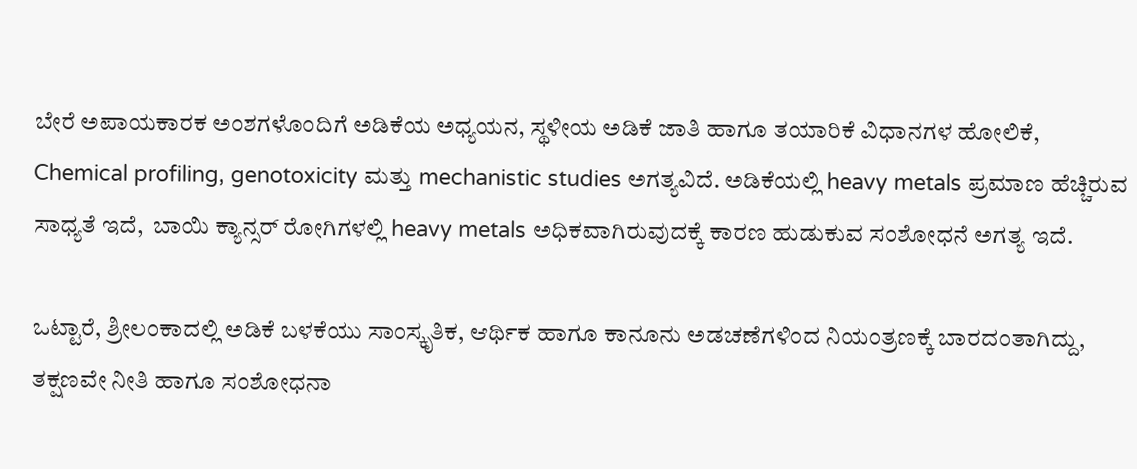ಬೇರೆ ಅಪಾಯಕಾರಕ ಅಂಶಗಳೊಂದಿಗೆ ಅಡಿಕೆಯ ಅಧ್ಯಯನ, ಸ್ಥಳೀಯ ಅಡಿಕೆ ಜಾತಿ ಹಾಗೂ ತಯಾರಿಕೆ ವಿಧಾನಗಳ ಹೋಲಿಕೆ,  Chemical profiling, genotoxicity ಮತ್ತು mechanistic studies ಅಗತ್ಯವಿದೆ. ಅಡಿಕೆಯಲ್ಲಿ heavy metals ಪ್ರಮಾಣ ಹೆಚ್ಚಿರುವ ಸಾಧ್ಯತೆ ಇದೆ,  ಬಾಯಿ ಕ್ಯಾನ್ಸರ್ ರೋಗಿಗಳಲ್ಲಿ heavy metals ಅಧಿಕವಾಗಿರುವುದಕ್ಕೆ ಕಾರಣ ಹುಡುಕುವ ಸಂಶೋಧನೆ ಅಗತ್ಯ ಇದೆ.

ಒಟ್ಟಾರೆ, ಶ್ರೀಲಂಕಾದಲ್ಲಿ ಅಡಿಕೆ ಬಳಕೆಯು ಸಾಂಸ್ಕೃತಿಕ, ಆರ್ಥಿಕ ಹಾಗೂ ಕಾನೂನು ಅಡಚಣೆಗಳಿಂದ ನಿಯಂತ್ರಣಕ್ಕೆ ಬಾರದಂತಾಗಿದ್ದು, ತಕ್ಷಣವೇ ನೀತಿ ಹಾಗೂ ಸಂಶೋಧನಾ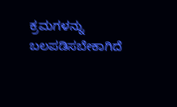ಕ್ರಮಗಳನ್ನು ಬಲಪಡಿಸಬೇಕಾಗಿದೆ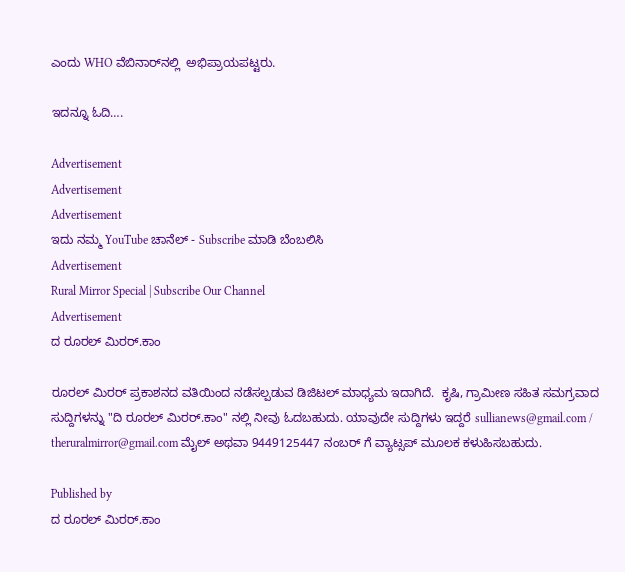ಎಂದು WHO ವೆಬಿನಾರ್‌ನಲ್ಲಿ  ಅಭಿಪ್ರಾಯಪಟ್ಟರು.

ಇದನ್ನೂ ಓದಿ….

Advertisement
Advertisement
Advertisement
ಇದು ನಮ್ಮ YouTube ಚಾನೆಲ್ - Subscribe ಮಾಡಿ ಬೆಂಬಲಿಸಿ
Advertisement
Rural Mirror Special | Subscribe Our Channel
Advertisement
ದ ರೂರಲ್ ಮಿರರ್.ಕಾಂ

ರೂರಲ್‌ ಮಿರರ್‌ ಪ್ರಕಾಶನದ ವತಿಯಿಂದ ನಡೆಸಲ್ಪಡುವ ಡಿಜಿಟಲ್‌ ಮಾಧ್ಯಮ ಇದಾಗಿದೆ.  ಕೃಷಿ, ಗ್ರಾಮೀಣ ಸಹಿತ ಸಮಗ್ರವಾದ ಸುದ್ದಿಗಳನ್ನು "ದಿ ರೂರಲ್‌ ಮಿರರ್‌.ಕಾಂ" ನಲ್ಲಿ ನೀವು ಓದಬಹುದು. ಯಾವುದೇ ಸುದ್ದಿಗಳು ಇದ್ದರೆ sullianews@gmail.com / theruralmirror@gmail.com ಮೈಲ್ ಅಥವಾ 9449125447 ನಂಬರ್ ಗೆ ವ್ಯಾಟ್ಸಪ್ ಮೂಲಕ ಕಳುಹಿಸಬಹುದು.

Published by
ದ ರೂರಲ್ ಮಿರರ್.ಕಾಂ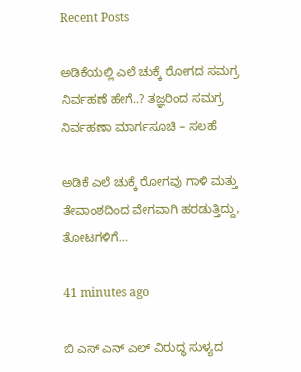Recent Posts

ಅಡಿಕೆಯಲ್ಲಿ ಎಲೆ ಚುಕ್ಕೆ ರೋಗದ ಸಮಗ್ರ ನಿರ್ವಹಣೆ ಹೇಗೆ..? ತಜ್ಞರಿಂದ ಸಮಗ್ರ ನಿರ್ವಹಣಾ ಮಾರ್ಗಸೂಚಿ – ಸಲಹೆ

ಅಡಿಕೆ ಎಲೆ ಚುಕ್ಕೆ ರೋಗವು ಗಾಳಿ ಮತ್ತು ತೇವಾಂಶದಿಂದ ವೇಗವಾಗಿ ಹರಡುತ್ತಿದ್ದು, ತೋಟಗಳಿಗೆ…

41 minutes ago

ಬಿ ಎಸ್ ಎನ್ ಎಲ್ ವಿರುದ್ಧ ಸುಳ್ಯದ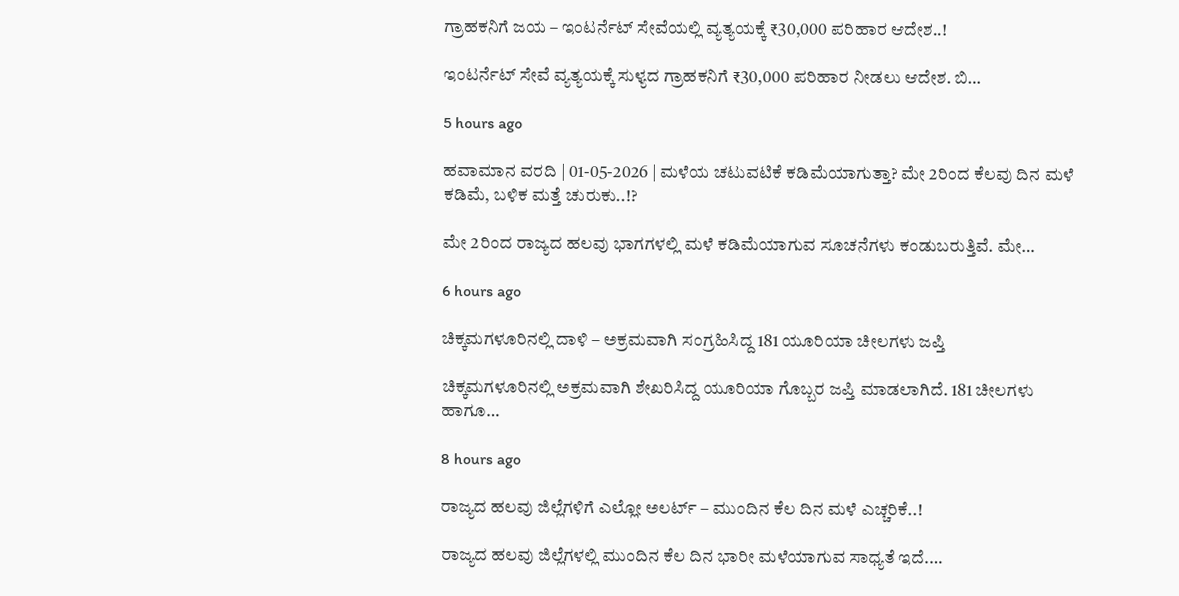ಗ್ರಾಹಕನಿಗೆ ಜಯ – ಇಂಟರ್ನೆಟ್ ಸೇವೆಯಲ್ಲಿ ವ್ಯತ್ಯಯಕ್ಕೆ ₹30,000 ಪರಿಹಾರ ಆದೇಶ..!

ಇಂಟರ್ನೆಟ್ ಸೇವೆ ವ್ಯತ್ಯಯಕ್ಕೆ ಸುಳ್ಯದ ಗ್ರಾಹಕನಿಗೆ ₹30,000 ಪರಿಹಾರ ನೀಡಲು ಆದೇಶ. ಬಿ…

5 hours ago

ಹವಾಮಾನ ವರದಿ | 01-05-2026 | ಮಳೆಯ ಚಟುವಟಿಕೆ ಕಡಿಮೆಯಾಗುತ್ತಾ? ಮೇ 2ರಿಂದ ಕೆಲವು ದಿನ ಮಳೆ ಕಡಿಮೆ, ಬಳಿಕ ಮತ್ತೆ ಚುರುಕು..!?

ಮೇ 2ರಿಂದ ರಾಜ್ಯದ ಹಲವು ಭಾಗಗಳಲ್ಲಿ ಮಳೆ ಕಡಿಮೆಯಾಗುವ ಸೂಚನೆಗಳು ಕಂಡುಬರುತ್ತಿವೆ. ಮೇ…

6 hours ago

ಚಿಕ್ಕಮಗಳೂರಿನಲ್ಲಿ ದಾಳಿ – ಅಕ್ರಮವಾಗಿ ಸಂಗ್ರಹಿಸಿದ್ದ 181 ಯೂರಿಯಾ ಚೀಲಗಳು ಜಪ್ತಿ

ಚಿಕ್ಕಮಗಳೂರಿನಲ್ಲಿ ಅಕ್ರಮವಾಗಿ ಶೇಖರಿಸಿದ್ದ ಯೂರಿಯಾ ಗೊಬ್ಬರ ಜಪ್ತಿ ಮಾಡಲಾಗಿದೆ. 181 ಚೀಲಗಳು ಹಾಗೂ…

8 hours ago

ರಾಜ್ಯದ ಹಲವು ಜಿಲ್ಲೆಗಳಿಗೆ ಎಲ್ಲೋ ಅಲರ್ಟ್ – ಮುಂದಿನ ಕೆಲ ದಿನ ಮಳೆ ಎಚ್ಚರಿಕೆ..!

ರಾಜ್ಯದ ಹಲವು ಜಿಲ್ಲೆಗಳಲ್ಲಿ ಮುಂದಿನ ಕೆಲ ದಿನ ಭಾರೀ ಮಳೆಯಾಗುವ ಸಾಧ್ಯತೆ ಇದೆ.…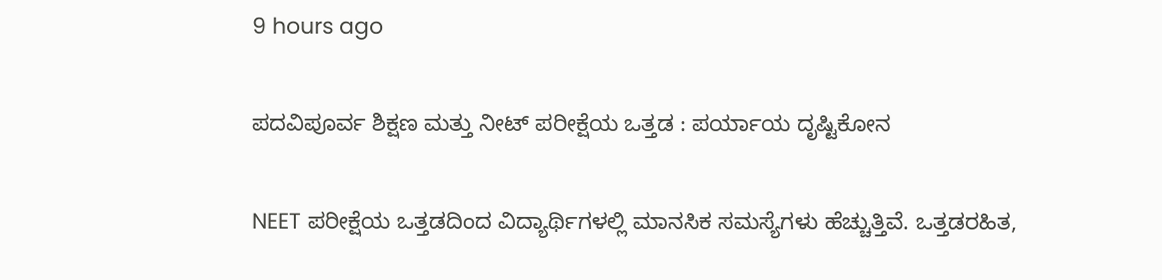9 hours ago

ಪದವಿಪೂರ್ವ ಶಿಕ್ಷಣ ಮತ್ತು ನೀಟ್ ಪರೀಕ್ಷೆಯ ಒತ್ತಡ : ಪರ್ಯಾಯ ದೃಷ್ಟಿಕೋನ

NEET ಪರೀಕ್ಷೆಯ ಒತ್ತಡದಿಂದ ವಿದ್ಯಾರ್ಥಿಗಳಲ್ಲಿ ಮಾನಸಿಕ ಸಮಸ್ಯೆಗಳು ಹೆಚ್ಚುತ್ತಿವೆ. ಒತ್ತಡರಹಿತ,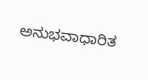ಅನುಭವಾಧಾರಿತ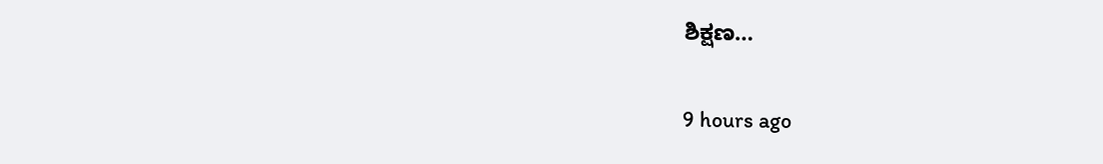ಶಿಕ್ಷಣ…

9 hours ago